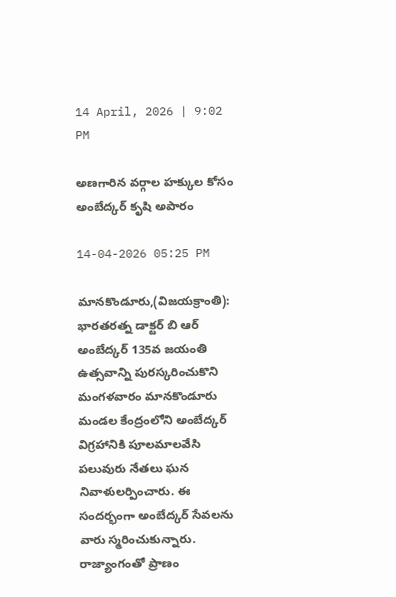14 April, 2026 | 9:02 PM

అణగారిన వర్గాల హక్కుల కోసం అంబేద్కర్ కృషి అపారం

14-04-2026 05:25 PM

మానకొండూరు,(విజయక్రాంతి): భారతరత్న డాక్టర్ బి ఆర్ అంబేద్కర్ 135వ జయంతి ఉత్సవాన్ని పురస్కరించుకొని మంగళవారం మానకొండూరు మండల కేంద్రంలోని అంబేద్కర్ విగ్రహానికి పూలమాలవేసి పలువురు నేతలు ఘన నివాళులర్పించారు. ఈ సందర్భంగా అంబేద్కర్ సేవలను వారు స్మరించుకున్నారు. రాజ్యాంగంతో ప్రాణం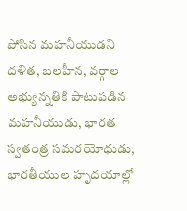పోసిన మహనీయుడని దళిత, బలహీన, వర్గాల అభ్యున్నతికి పాటుపడిన మహనీయుడు, భారత స్వతంత్ర సమరయోధుడు, భారతీయుల హృదయాల్లో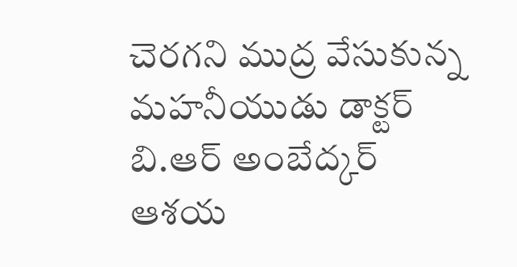చెరగని ముద్ర వేసుకున్న మహనీయుడు డాక్టర్ బి.ఆర్ అంబేద్కర్  ఆశయ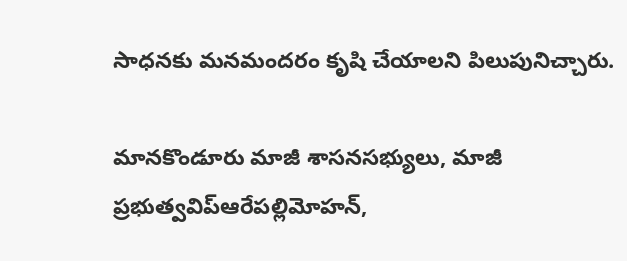సాధనకు మనమందరం కృషి చేయాలని పిలుపునిచ్చారు.

మానకొండూరు మాజీ శాసనసభ్యులు, మాజీ ప్రభుత్వవిప్ఆరేపల్లిమోహన్,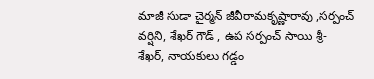మాజీ సుడా చైర్మన్ జీవీరామకృష్ణారావు ,సర్పంచ్ వర్షిని, శేఖర్ గౌడ్ , ఉప సర్పంచ్ సాయి శ్రీ- శేఖర్, నాయకులు గడ్డం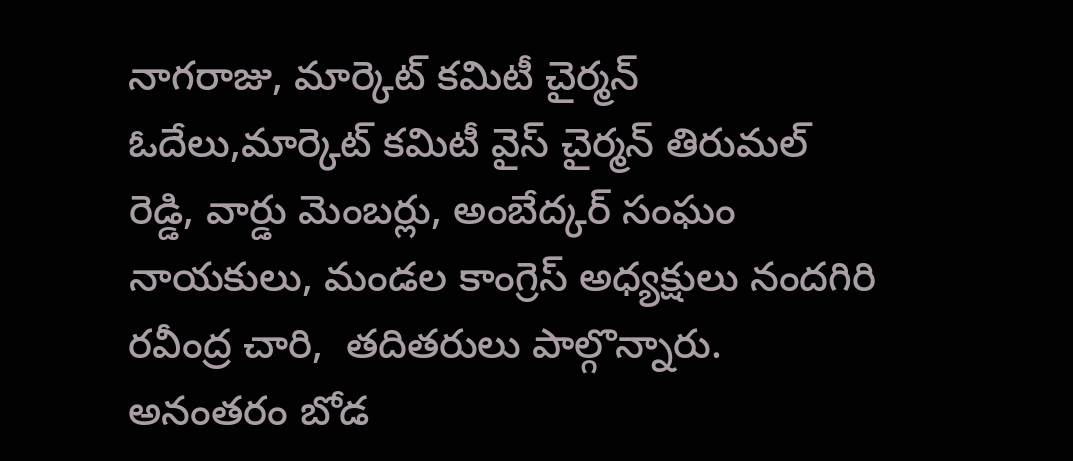నాగరాజు, మార్కెట్ కమిటీ చైర్మన్ ఓదేలు,మార్కెట్ కమిటీ వైస్ చైర్మన్ తిరుమల్ రెడ్డి, వార్డు మెంబర్లు, అంబేద్కర్ సంఘం నాయకులు, మండల కాంగ్రెస్ అధ్యక్షులు నందగిరి రవీంద్ర చారి,  తదితరులు పాల్గొన్నారు.  అనంతరం బోడ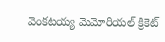వెంకటయ్య మెమోరియల్ క్రికెట్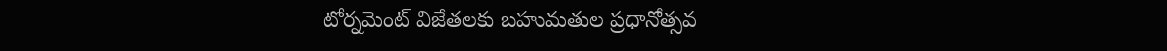టోర్నమెంట్ విజేతలకు బహుమతుల ప్రధానోత్సవ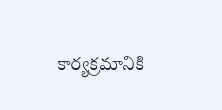కార్యక్రమానికి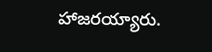హాజరయ్యారు.